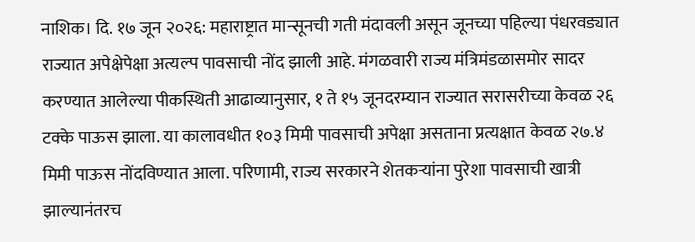नाशिक। दि. १७ जून २०२६: महाराष्ट्रात मान्सूनची गती मंदावली असून जूनच्या पहिल्या पंधरवड्यात राज्यात अपेक्षेपेक्षा अत्यल्प पावसाची नोंद झाली आहे. मंगळवारी राज्य मंत्रिमंडळासमोर सादर करण्यात आलेल्या पीकस्थिती आढाव्यानुसार, १ ते १५ जूनदरम्यान राज्यात सरासरीच्या केवळ २६ टक्के पाऊस झाला. या कालावधीत १०३ मिमी पावसाची अपेक्षा असताना प्रत्यक्षात केवळ २७.४ मिमी पाऊस नोंदविण्यात आला. परिणामी, राज्य सरकारने शेतकऱ्यांना पुरेशा पावसाची खात्री झाल्यानंतरच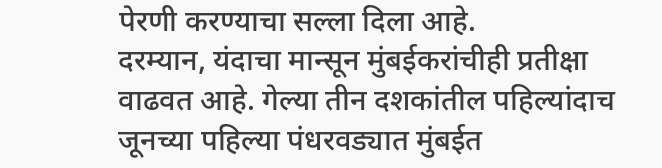पेरणी करण्याचा सल्ला दिला आहे.
दरम्यान, यंदाचा मान्सून मुंबईकरांचीही प्रतीक्षा वाढवत आहे. गेल्या तीन दशकांतील पहिल्यांदाच जूनच्या पहिल्या पंधरवड्यात मुंबईत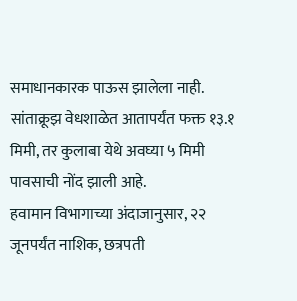समाधानकारक पाऊस झालेला नाही. सांताक्रूझ वेधशाळेत आतापर्यंत फक्त १३.१ मिमी, तर कुलाबा येथे अवघ्या ५ मिमी पावसाची नोंद झाली आहे.
हवामान विभागाच्या अंदाजानुसार, २२ जूनपर्यंत नाशिक, छत्रपती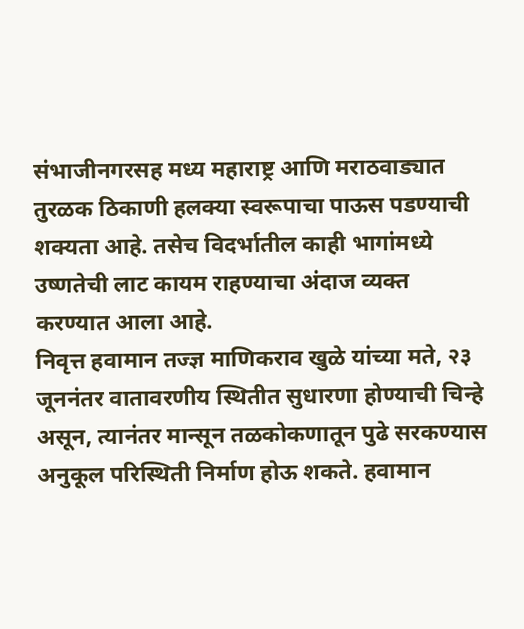संभाजीनगरसह मध्य महाराष्ट्र आणि मराठवाड्यात तुरळक ठिकाणी हलक्या स्वरूपाचा पाऊस पडण्याची शक्यता आहे. तसेच विदर्भातील काही भागांमध्ये उष्णतेची लाट कायम राहण्याचा अंदाज व्यक्त करण्यात आला आहे.
निवृत्त हवामान तज्ज्ञ माणिकराव खुळे यांच्या मते, २३ जूननंतर वातावरणीय स्थितीत सुधारणा होण्याची चिन्हे असून, त्यानंतर मान्सून तळकोकणातून पुढे सरकण्यास अनुकूल परिस्थिती निर्माण होऊ शकते. हवामान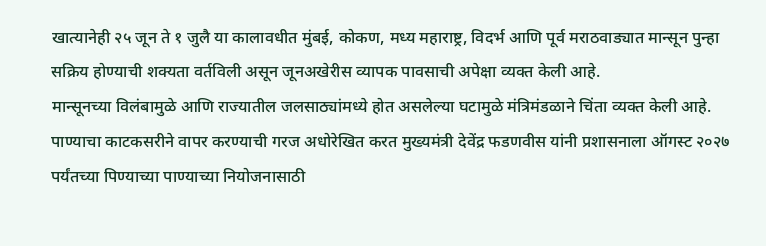खात्यानेही २५ जून ते १ जुलै या कालावधीत मुंबई, कोकण, मध्य महाराष्ट्र, विदर्भ आणि पूर्व मराठवाड्यात मान्सून पुन्हा सक्रिय होण्याची शक्यता वर्तविली असून जूनअखेरीस व्यापक पावसाची अपेक्षा व्यक्त केली आहे.
मान्सूनच्या विलंबामुळे आणि राज्यातील जलसाठ्यांमध्ये होत असलेल्या घटामुळे मंत्रिमंडळाने चिंता व्यक्त केली आहे. पाण्याचा काटकसरीने वापर करण्याची गरज अधोरेखित करत मुख्यमंत्री देवेंद्र फडणवीस यांनी प्रशासनाला ऑगस्ट २०२७ पर्यंतच्या पिण्याच्या पाण्याच्या नियोजनासाठी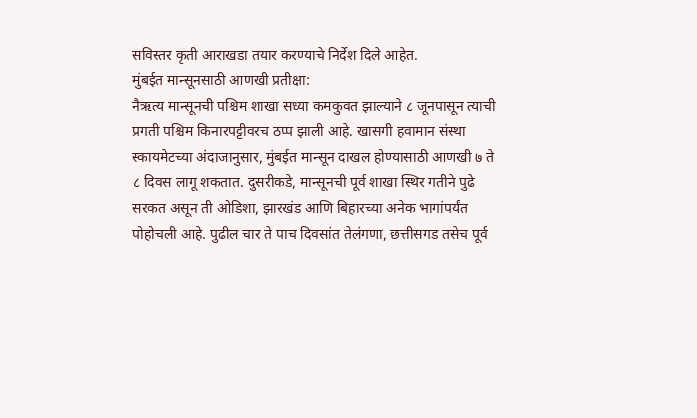सविस्तर कृती आराखडा तयार करण्याचे निर्देश दिले आहेत.
मुंबईत मान्सूनसाठी आणखी प्रतीक्षा:
नैऋत्य मान्सूनची पश्चिम शाखा सध्या कमकुवत झाल्याने ८ जूनपासून त्याची प्रगती पश्चिम किनारपट्टीवरच ठप्प झाली आहे. खासगी हवामान संस्था स्कायमेटच्या अंदाजानुसार, मुंबईत मान्सून दाखल होण्यासाठी आणखी ७ ते ८ दिवस लागू शकतात. दुसरीकडे, मान्सूनची पूर्व शाखा स्थिर गतीने पुढे सरकत असून ती ओडिशा, झारखंड आणि बिहारच्या अनेक भागांपर्यंत पोहोचली आहे. पुढील चार ते पाच दिवसांत तेलंगणा, छत्तीसगड तसेच पूर्व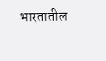भारतातील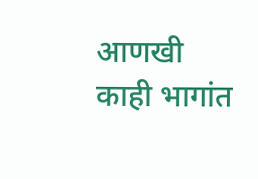आणखी काही भागांत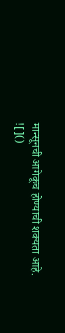मान्सूनची आगेकूच होण्याची शक्यता आहे.
![]()